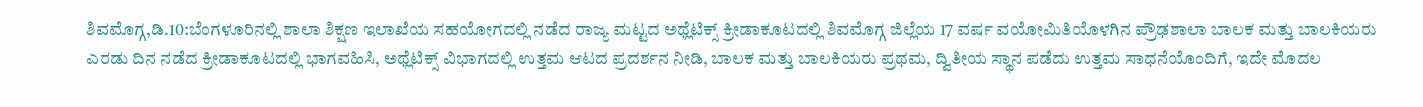ಶಿವಮೊಗ್ಗ,ಡಿ.10:ಬೆಂಗಳೂರಿನಲ್ಲಿ ಶಾಲಾ ಶಿಕ್ಷಣ ಇಲಾಖೆಯ ಸಹಯೋಗದಲ್ಲಿ ನಡೆದ ರಾಜ್ಯ ಮಟ್ಟದ ಅಥ್ಲೆಟಿಕ್ಸ್ ಕ್ರೀಡಾಕೂಟದಲ್ಲಿ ಶಿವಮೊಗ್ಗ ಜಿಲ್ಲೆಯ 17 ವರ್ಷ ವಯೋಮಿತಿಯೊಳಗಿನ ಪ್ರೌಢಶಾಲಾ ಬಾಲಕ ಮತ್ತು ಬಾಲಕಿಯರು ಎರಡು ದಿನ ನಡೆದ ಕ್ರೀಡಾಕೂಟದಲ್ಲಿ ಭಾಗವಹಿಸಿ, ಅಥ್ಲೆಟಿಕ್ಸ್ ವಿಭಾಗದಲ್ಲಿ ಉತ್ತಮ ಆಟದ ಪ್ರದರ್ಶನ ನೀಡಿ, ಬಾಲಕ ಮತ್ತು ಬಾಲಕಿಯರು ಪ್ರಥಮ, ದ್ವಿತೀಯ ಸ್ಥಾನ ಪಡೆದು ಉತ್ತಮ ಸಾಧನೆಯೊಂದಿಗೆ, ಇದೇ ಮೊದಲ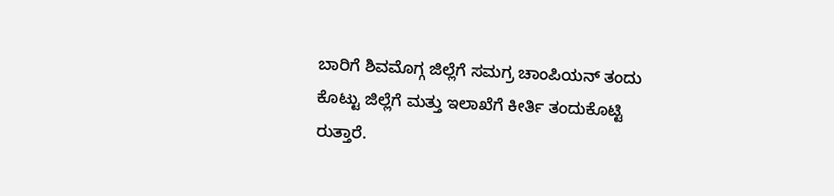ಬಾರಿಗೆ ಶಿವಮೊಗ್ಗ ಜಿಲ್ಲೆಗೆ ಸಮಗ್ರ ಚಾಂಪಿಯನ್ ತಂದು ಕೊಟ್ಟು ಜಿಲ್ಲೆಗೆ ಮತ್ತು ಇಲಾಖೆಗೆ ಕೀರ್ತಿ ತಂದುಕೊಟ್ಟಿ
ರುತ್ತಾರೆ.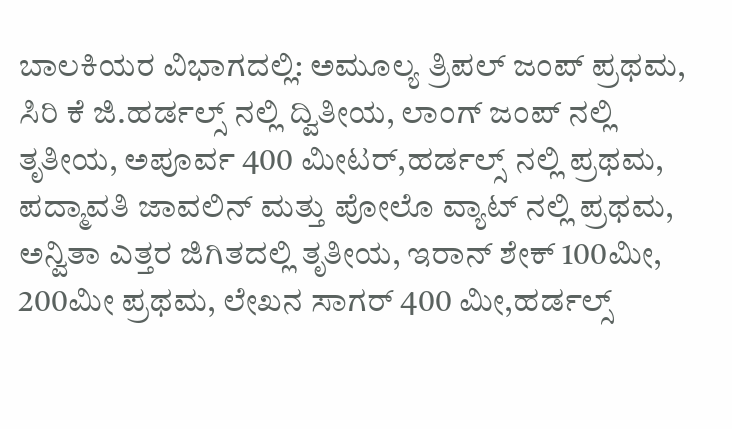ಬಾಲಕಿಯರ ವಿಭಾಗದಲ್ಲಿ: ಅಮೂಲ್ಯ ತ್ರಿಪಲ್ ಜಂಪ್ ಪ್ರಥಮ, ಸಿರಿ ಕೆ ಜಿ.ಹರ್ಡಲ್ಸ್ ನಲ್ಲಿ ದ್ವಿತೀಯ, ಲಾಂಗ್ ಜಂಪ್ ನಲ್ಲಿ ತೃತೀಯ, ಅಪೂರ್ವ 400 ಮೀಟರ್,ಹರ್ಡಲ್ಸ್ ನಲ್ಲಿ ಪ್ರಥಮ, ಪದ್ಮಾವತಿ ಜಾವಲಿನ್ ಮತ್ತು ಪೋಲೊ ವ್ಯಾಟ್ ನಲ್ಲಿ ಪ್ರಥಮ, ಅನ್ವಿತಾ ಎತ್ತರ ಜಿಗಿತದಲ್ಲಿ ತೃತೀಯ, ಇರಾನ್ ಶೇಕ್ 100ಮೀ, 200ಮೀ ಪ್ರಥಮ, ಲೇಖನ ಸಾಗರ್ 400 ಮೀ,ಹರ್ಡಲ್ಸ್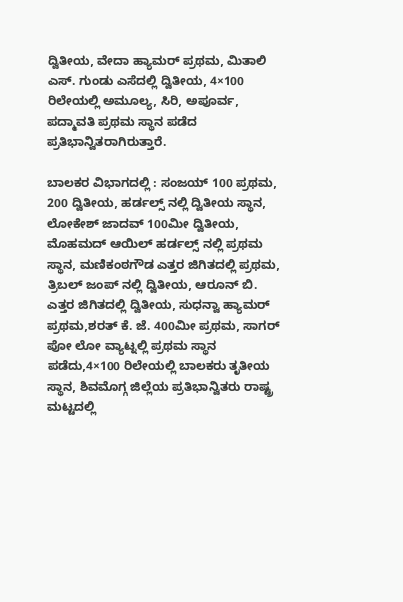ದ್ವಿತೀಯ, ವೇದಾ ಹ್ಯಾಮರ್ ಪ್ರಥಮ, ಮಿತಾಲಿ ಎಸ್. ಗುಂಡು ಎಸೆದಲ್ಲಿ ದ್ವಿತೀಯ, 4×100 ರಿಲೇಯಲ್ಲಿ ಅಮೂಲ್ಯ, ಸಿರಿ, ಅಪೂರ್ವ, ಪದ್ಮಾವತಿ ಪ್ರಥಮ ಸ್ಥಾನ ಪಡೆದ ಪ್ರತಿಭಾನ್ವಿತರಾಗಿರುತ್ತಾರೆ.

ಬಾಲಕರ ವಿಭಾಗದಲ್ಲಿ : ಸಂಜಯ್ 100 ಪ್ರಥಮ, 200 ದ್ವಿತೀಯ, ಹರ್ಡಲ್ಸ್ ನಲ್ಲಿ ದ್ವಿತೀಯ ಸ್ಥಾನ, ಲೋಕೇಶ್ ಜಾದವ್ 100ಮೀ ದ್ವಿತೀಯ, ಮೊಹಮದ್ ಆಯಿಲ್ ಹರ್ಡಲ್ಸ್ ನಲ್ಲಿ ಪ್ರಥಮ ಸ್ಥಾನ, ಮಣಿಕಂಠಗೌಡ ಎತ್ತರ ಜಿಗಿತದಲ್ಲಿ ಪ್ರಥಮ, ತ್ರಿಬಲ್ ಜಂಪ್ ನಲ್ಲಿ ದ್ವಿತೀಯ, ಆರೂನ್ ಬಿ. ಎತ್ತರ ಜಿಗಿತದಲ್ಲಿ ದ್ವಿತೀಯ, ಸುಧನ್ವಾ ಹ್ಯಾಮರ್ ಪ್ರಥಮ,ಶರತ್ ಕೆ. ಜೆ. 400ಮೀ ಪ್ರಥಮ, ಸಾಗರ್ ಪೋ ಲೋ ವ್ಯಾಟ್ನಲ್ಲಿ ಪ್ರಥಮ ಸ್ಥಾನ ಪಡೆದು,4×100 ರಿಲೇಯಲ್ಲಿ ಬಾಲಕರು ತೃತೀಯ ಸ್ಥಾನ, ಶಿವಮೊಗ್ಗ ಜಿಲ್ಲೆಯ ಪ್ರತಿಭಾನ್ವಿತರು ರಾಷ್ಟ್ರ ಮಟ್ಟದಲ್ಲಿ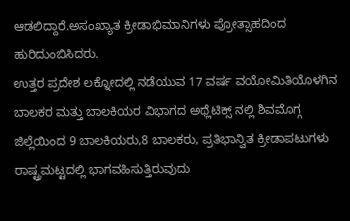ಆಡಲಿದ್ದಾರೆ.ಅಸಂಖ್ಯಾತ ಕ್ರೀಡಾಭಿಮಾನಿಗಳು ಪ್ರೋತ್ಸಾಹದಿಂದ ಹುರಿದುಂಬಿಸಿದರು.
ಉತ್ತರ ಪ್ರದೇಶ ಲಕ್ನೋದಲ್ಲಿ ನಡೆಯುವ 17 ವರ್ಷ ವಯೋಮಿತಿಯೊಳಗಿನ ಬಾಲಕರ ಮತ್ತು ಬಾಲಕಿಯರ ವಿಭಾಗದ ಅಥ್ಲೆಟಿಕ್ಸ್ ನಲ್ಲಿ ಶಿವಮೊಗ್ಗ ಜಿಲ್ಲೆಯಿಂದ 9 ಬಾಲಕಿಯರು,8 ಬಾಲಕರು, ಪ್ರತಿಭಾನ್ವಿತ ಕ್ರೀಡಾಪಟುಗಳು ರಾಷ್ಟ್ರಮಟ್ಟದಲ್ಲಿ ಭಾಗವಹಿಸುತ್ತಿರುವುದು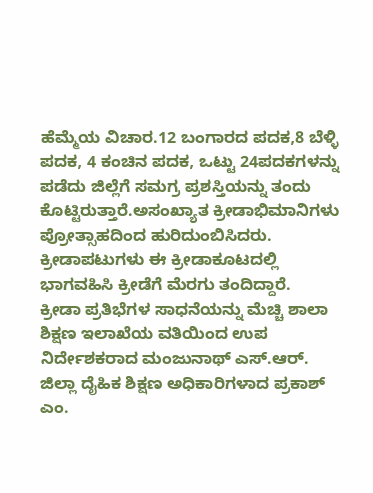ಹೆಮ್ಮೆಯ ವಿಚಾರ.12 ಬಂಗಾರದ ಪದಕ,8 ಬೆಳ್ಳಿ ಪದಕ, 4 ಕಂಚಿನ ಪದಕ, ಒಟ್ಟು 24ಪದಕಗಳನ್ನು ಪಡೆದು ಜಿಲ್ಲೆಗೆ ಸಮಗ್ರ ಪ್ರಶಸ್ತಿಯನ್ನು ತಂದು ಕೊಟ್ಟಿರುತ್ತಾರೆ.ಅಸಂಖ್ಯಾತ ಕ್ರೀಡಾಭಿಮಾನಿಗಳು ಪ್ರೋತ್ಸಾಹದಿಂದ ಹುರಿದುಂಬಿಸಿದರು. ಕ್ರೀಡಾಪಟುಗಳು ಈ ಕ್ರೀಡಾಕೂಟದಲ್ಲಿ ಭಾಗವಹಿಸಿ ಕ್ರೀಡೆಗೆ ಮೆರಗು ತಂದಿದ್ದಾರೆ.
ಕ್ರೀಡಾ ಪ್ರತಿಭೆಗಳ ಸಾಧನೆಯನ್ನು ಮೆಚ್ಚಿ ಶಾಲಾ ಶಿಕ್ಷಣ ಇಲಾಖೆಯ ವತಿಯಿಂದ ಉಪ ನಿರ್ದೇಶಕರಾದ ಮಂಜುನಾಥ್ ಎಸ್.ಆರ್. ಜಿಲ್ಲಾ ದೈಹಿಕ ಶಿಕ್ಷಣ ಅಧಿಕಾರಿಗಳಾದ ಪ್ರಕಾಶ್ ಎಂ.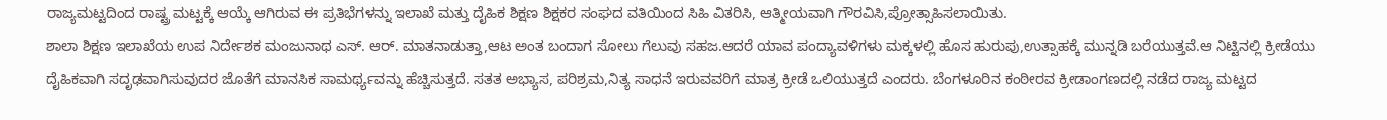ರಾಜ್ಯಮಟ್ಟದಿಂದ ರಾಷ್ಟ್ರ ಮಟ್ಟಕ್ಕೆ ಆಯ್ಕೆ ಆಗಿರುವ ಈ ಪ್ರತಿಭೆಗಳನ್ನು ಇಲಾಖೆ ಮತ್ತು ದೈಹಿಕ ಶಿಕ್ಷಣ ಶಿಕ್ಷಕರ ಸಂಘದ ವತಿಯಿಂದ ಸಿಹಿ ವಿತರಿಸಿ, ಆತ್ಮೀಯವಾಗಿ ಗೌರವಿಸಿ,ಪ್ರೋತ್ಸಾಹಿಸಲಾಯಿತು.
ಶಾಲಾ ಶಿಕ್ಷಣ ಇಲಾಖೆಯ ಉಪ ನಿರ್ದೇಶಕ ಮಂಜುನಾಥ ಎಸ್. ಆರ್. ಮಾತನಾಡುತ್ತಾ,ಆಟ ಅಂತ ಬಂದಾಗ ಸೋಲು ಗೆಲುವು ಸಹಜ.ಆದರೆ ಯಾವ ಪಂದ್ಯಾವಳಿಗಳು ಮಕ್ಕಳಲ್ಲಿ ಹೊಸ ಹುರುಪು,ಉತ್ಸಾಹಕ್ಕೆ ಮುನ್ನಡಿ ಬರೆಯುತ್ತವೆ.ಆ ನಿಟ್ಟಿನಲ್ಲಿ ಕ್ರೀಡೆಯು ದೈಹಿಕವಾಗಿ ಸದೃಢವಾಗಿಸುವುದರ ಜೊತೆಗೆ ಮಾನಸಿಕ ಸಾಮರ್ಥ್ಯವನ್ನು ಹೆಚ್ಚಿಸುತ್ತದೆ. ಸತತ ಅಭ್ಯಾಸ, ಪರಿಶ್ರಮ,ನಿತ್ಯ ಸಾಧನೆ ಇರುವವರಿಗೆ ಮಾತ್ರ ಕ್ರೀಡೆ ಒಲಿಯುತ್ತದೆ ಎಂದರು. ಬೆಂಗಳೂರಿನ ಕಂಠೀರವ ಕ್ರೀಡಾಂಗಣದಲ್ಲಿ ನಡೆದ ರಾಜ್ಯ ಮಟ್ಟದ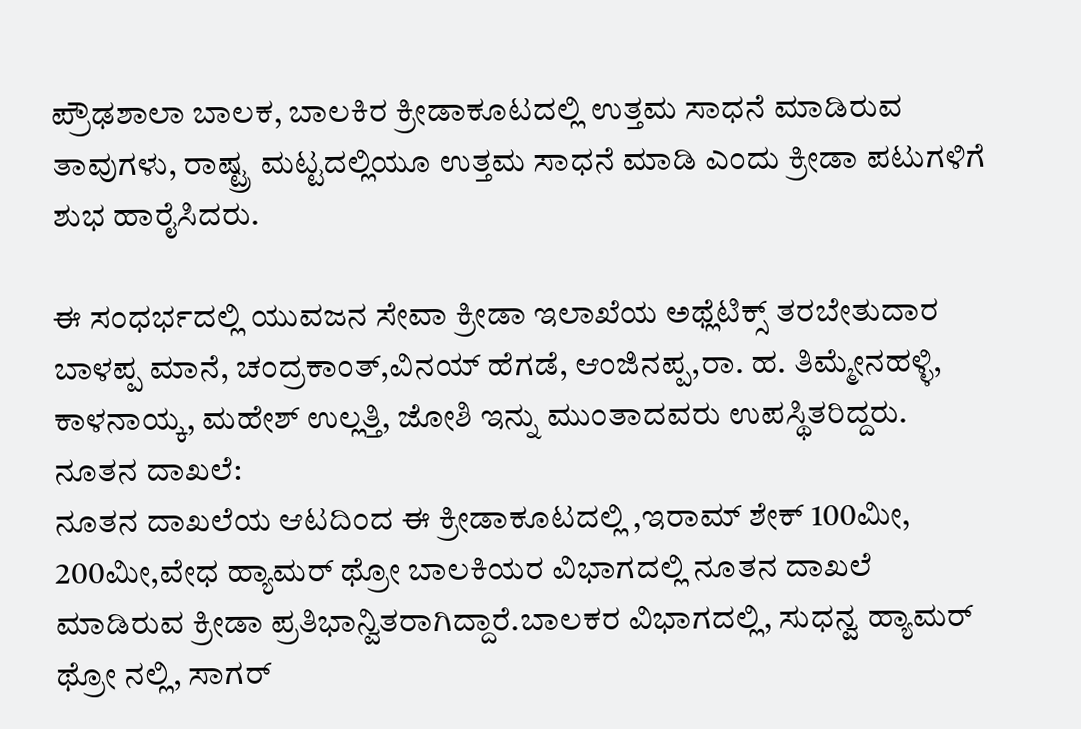ಪ್ರೌಢಶಾಲಾ ಬಾಲಕ, ಬಾಲಕಿರ ಕ್ರೀಡಾಕೂಟದಲ್ಲಿ ಉತ್ತಮ ಸಾಧನೆ ಮಾಡಿರುವ ತಾವುಗಳು, ರಾಷ್ಟ್ರ ಮಟ್ಟದಲ್ಲಿಯೂ ಉತ್ತಮ ಸಾಧನೆ ಮಾಡಿ ಎಂದು ಕ್ರೀಡಾ ಪಟುಗಳಿಗೆ ಶುಭ ಹಾರೈಸಿದರು.

ಈ ಸಂಧರ್ಭದಲ್ಲಿ ಯುವಜನ ಸೇವಾ ಕ್ರೀಡಾ ಇಲಾಖೆಯ ಅಥ್ಲೆಟಿಕ್ಸ್ ತರಬೇತುದಾರ ಬಾಳಪ್ಪ ಮಾನೆ, ಚಂದ್ರಕಾಂತ್,ವಿನಯ್ ಹೆಗಡೆ, ಆಂಜಿನಪ್ಪ,ರಾ. ಹ. ತಿಮ್ಮೇನಹಳ್ಳಿ, ಕಾಳನಾಯ್ಕ, ಮಹೇಶ್ ಉಲ್ಲತ್ತಿ, ಜೋಶಿ ಇನ್ನು ಮುಂತಾದವರು ಉಪಸ್ಥಿತರಿದ್ದರು.
ನೂತನ ದಾಖಲೆ:
ನೂತನ ದಾಖಲೆಯ ಆಟದಿಂದ ಈ ಕ್ರೀಡಾಕೂಟದಲ್ಲಿ ,ಇರಾಮ್ ಶೇಕ್ 100ಮೀ, 200ಮೀ,ವೇಧ ಹ್ಯಾಮರ್ ಥ್ರೋ ಬಾಲಕಿಯರ ವಿಭಾಗದಲ್ಲಿ ನೂತನ ದಾಖಲೆ ಮಾಡಿರುವ ಕ್ರೀಡಾ ಪ್ರತಿಭಾನ್ವಿತರಾಗಿದ್ದಾರೆ.ಬಾಲಕರ ವಿಭಾಗದಲ್ಲಿ, ಸುಧನ್ವ ಹ್ಯಾಮರ್ ಥ್ರೋ ನಲ್ಲಿ, ಸಾಗರ್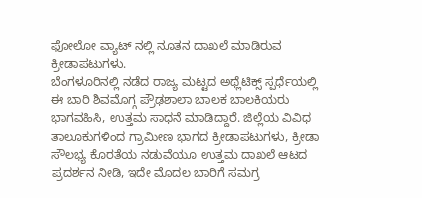ಫೋಲೋ ವ್ಯಾಟ್ ನಲ್ಲಿ ನೂತನ ದಾಖಲೆ ಮಾಡಿರುವ ಕ್ರೀಡಾಪಟುಗಳು.
ಬೆಂಗಳೂರಿನಲ್ಲಿ ನಡೆದ ರಾಜ್ಯ ಮಟ್ಟದ ಅಥ್ಲೆಟಿಕ್ಸ್ ಸ್ಪರ್ಧೆಯಲ್ಲಿ ಈ ಬಾರಿ ಶಿವಮೊಗ್ಗ ಪ್ರೌಢಶಾಲಾ ಬಾಲಕ ಬಾಲಕಿಯರು ಭಾಗವಹಿಸಿ, ಉತ್ತಮ ಸಾಧನೆ ಮಾಡಿದ್ದಾರೆ. ಜಿಲ್ಲೆಯ ವಿವಿಧ ತಾಲೂಕುಗಳಿಂದ ಗ್ರಾಮೀಣ ಭಾಗದ ಕ್ರೀಡಾಪಟುಗಳು, ಕ್ರೀಡಾ ಸೌಲಭ್ಯ ಕೊರತೆಯ ನಡುವೆಯೂ ಉತ್ತಮ ದಾಖಲೆ ಆಟದ ಪ್ರದರ್ಶನ ನೀಡಿ, ಇದೇ ಮೊದಲ ಬಾರಿಗೆ ಸಮಗ್ರ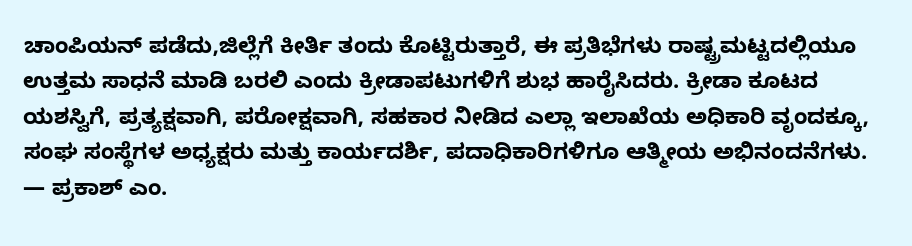ಚಾಂಪಿಯನ್ ಪಡೆದು,ಜಿಲ್ಲೆಗೆ ಕೀರ್ತಿ ತಂದು ಕೊಟ್ಟಿರುತ್ತಾರೆ, ಈ ಪ್ರತಿಭೆಗಳು ರಾಷ್ಟ್ರಮಟ್ಟದಲ್ಲಿಯೂ ಉತ್ತಮ ಸಾಧನೆ ಮಾಡಿ ಬರಲಿ ಎಂದು ಕ್ರೀಡಾಪಟುಗಳಿಗೆ ಶುಭ ಹಾರೈಸಿದರು. ಕ್ರೀಡಾ ಕೂಟದ ಯಶಸ್ವಿಗೆ, ಪ್ರತ್ಯಕ್ಷವಾಗಿ, ಪರೋಕ್ಷವಾಗಿ, ಸಹಕಾರ ನೀಡಿದ ಎಲ್ಲಾ ಇಲಾಖೆಯ ಅಧಿಕಾರಿ ವೃಂದಕ್ಕೂ, ಸಂಘ ಸಂಸ್ಥೆಗಳ ಅಧ್ಯಕ್ಷರು ಮತ್ತು ಕಾರ್ಯದರ್ಶಿ, ಪದಾಧಿಕಾರಿಗಳಿಗೂ ಆತ್ಮೀಯ ಅಭಿನಂದನೆಗಳು.
— ಪ್ರಕಾಶ್ ಎಂ.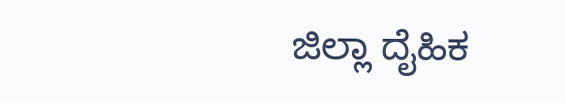ಜಿಲ್ಲಾ ದೈಹಿಕ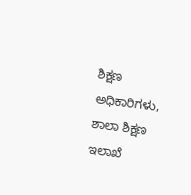ಶಿಕ್ಷಣ ಅಧಿಕಾರಿಗಳು, ಶಾಲಾ ಶಿಕ್ಷಣ ಇಲಾಖೆ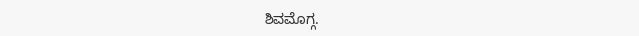ಶಿವಮೊಗ್ಗ.